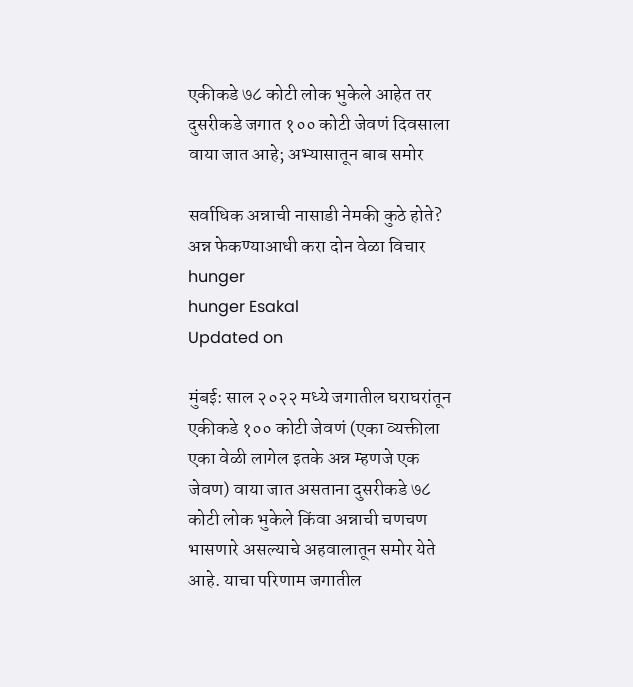एकीकडे ७८ कोटी लोक भुकेले आहेत तर दुसरीकडे जगात १०० कोटी जेवणं दिवसाला वाया जात आहे; अभ्यासातून बाब समोर

सर्वाधिक अन्नाची नासाडी नेमकी कुठे होते? अन्न फेकण्याआधी करा दोन वेळा विचार
hunger
hunger Esakal
Updated on

मुंबई: साल २०२२ मध्ये जगातील घराघरांतून एकीकडे १०० कोटी जेवणं (एका व्यक्तीला एका वेळी लागेल इतके अन्न म्हणजे एक जेवण) वाया जात असताना दुसरीकडे ७८ कोटी लोक भुकेले किंवा अन्नाची चणचण भासणारे असल्याचे अहवालातून समोर येते आहे. याचा परिणाम जगातील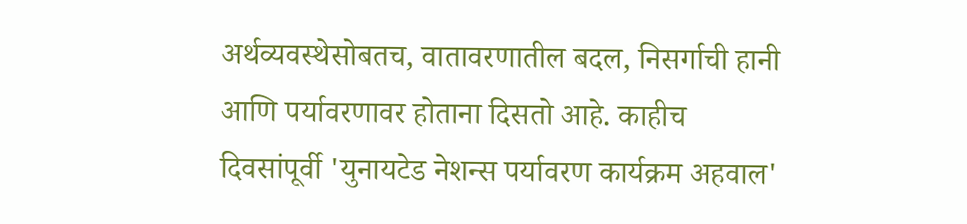अर्थव्यवस्थेसोबतच, वातावरणातील बदल, निसर्गाची हानी आणि पर्यावरणावर होताना दिसतो आहे. काहीच दिवसांपूर्वी 'युनायटेड नेशन्स पर्यावरण कार्यक्रम अहवाल'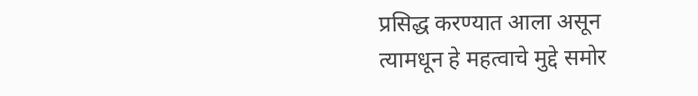प्रसिद्ध करण्यात आला असून त्यामधून हे महत्वाचे मुद्दे समोर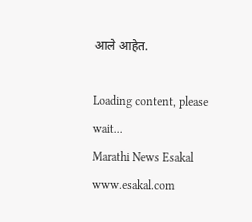आले आहेत.

Loading content, please wait...
Marathi News Esakal
www.esakal.com